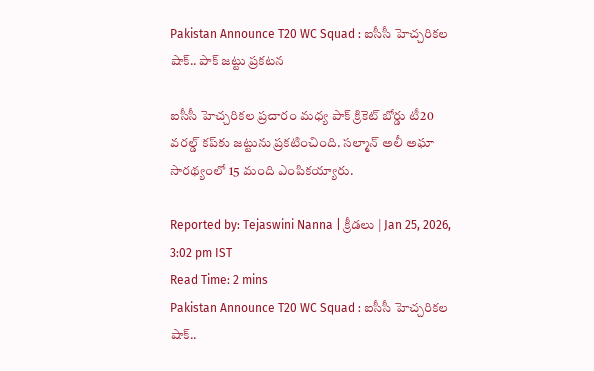Pakistan Announce T20 WC Squad : ఐసీసీ హెచ్చరికల షాక్.. పాక్‌ జట్టు ప్రకటన

ఐసీసీ హెచ్చరికల ప్రచారం మధ్య పాక్‌ క్రికెట్ బోర్డు టీ20 వరల్డ్ కప్‌కు జట్టును ప్రకటించింది. సల్మాన్ అలీ అఘా సారథ్యంలో 15 మంది ఎంపికయ్యారు.

Reported by: Tejaswini Nanna | క్రీడలు | Jan 25, 2026, 3:02 pm IST
Read Time: 2 mins
Pakistan Announce T20 WC Squad : ఐసీసీ హెచ్చరికల షాక్..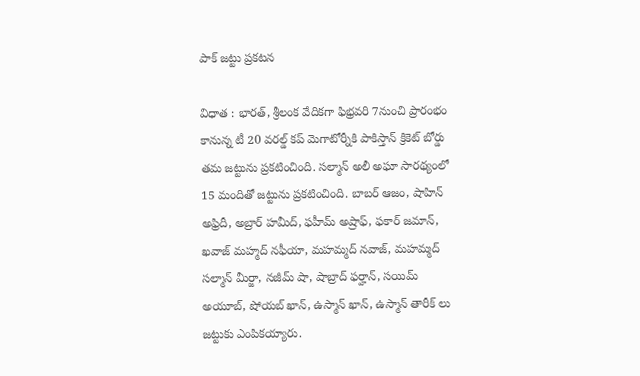పాక్‌ జట్టు ప్రకటన

విధాత : భారత్, శ్రీలంక వేదికగా ఫిభ్రవరి 7నుంచి ప్రారంభం కానున్న టీ 20 వరల్డ్ కప్ మెగాటోర్నీకి పాకిస్తాన్ క్రికెట్ బోర్డు తమ జట్టును ప్రకటించింది. సల్మాన్‌ అలీ అఘా సారథ్యంలో 15 మందితో జట్టును ప్రకటించింది. బాబర్‌ ఆజం, షాహిన్‌ అఫ్రిదీ, అబ్రార్ హమీద్, ఫహీమ్ అష్రాఫ్, ఫకార్ జమాన్, ఖవాజ్ మహ్మద్ నఫీయా, మహమ్మద్ నవాజ్, మహమ్మద్ సల్మాన్ మీర్జా, నజీమ్ షా, షాబ్రాద్ ఫర్హాన్, సయిమ్ అయూబ్, షోయబ్ ఖాన్, ఉస్మాన్ ఖాన్, ఉస్మాన్ తారీక్ లు జట్టుకు ఎంపికయ్యారు.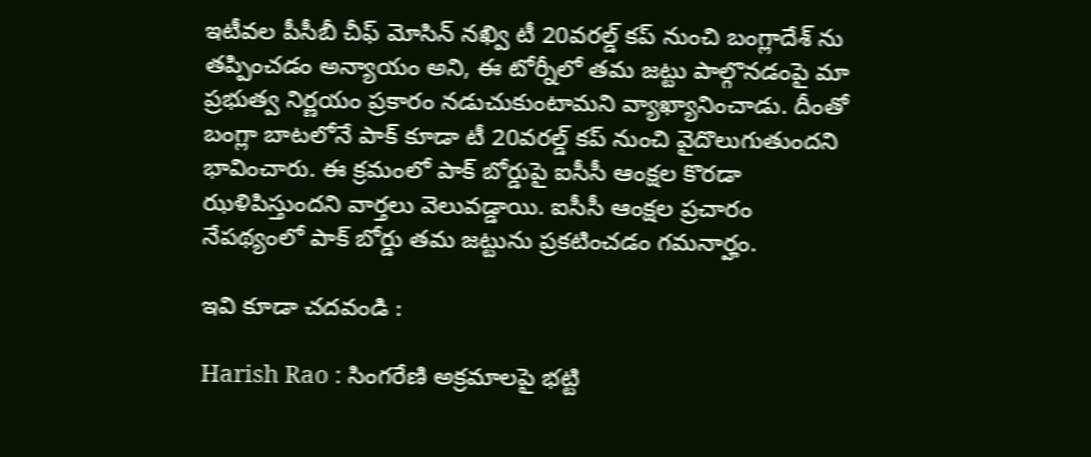ఇటీవల పీసీబీ చీఫ్‌ మోసిన్‌ నఖ్వి టీ 20వరల్డ్ కప్ నుంచి బంగ్లాదేశ్ ను తప్పించడం అన్యాయం అని, ఈ టోర్నీలో తమ జట్టు పాల్గొనడంపై మా ప్రభుత్వ నిర్ణయం ప్రకారం నడుచుకుంటామని వ్యాఖ్యానించాడు. దీంతో బంగ్లా బాటలోనే పాక్ కూడా టీ 20వరల్డ్ కప్ నుంచి వైదొలుగుతుందని భావించారు. ఈ క్రమంలో పాక్ బోర్డుపై ఐసీసీ ఆంక్షల కొరడా ఝళిపిస్తుందని వార్తలు వెలువడ్డాయి. ఐసీసీ ఆంక్షల ప్రచారం నేపథ్యంలో పాక్‌ బోర్డు తమ జట్టును ప్రకటించడం గమనార్హం.

ఇవి కూడా చదవండి :

Harish Rao : సింగరేణి అక్రమాలపై భట్టి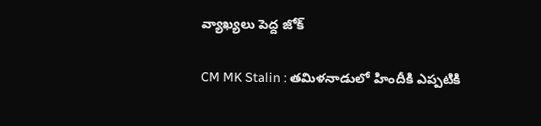వ్యాఖ్యలు పెద్ద జోక్

CM MK Stalin : తమిళనాడులో హిందీకి ఎప్పటికి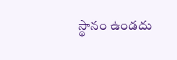స్థానం ఉండదు